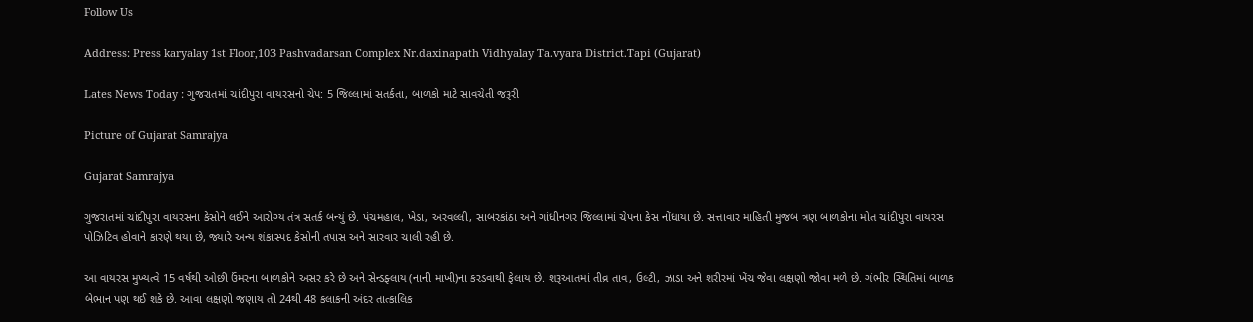Follow Us

Address: Press karyalay 1st Floor,103 Pashvadarsan Complex Nr.daxinapath Vidhyalay Ta.vyara District.Tapi (Gujarat)

Lates News Today : ગુજરાતમાં ચાંદીપુરા વાયરસનો ચેપ: 5 જિલ્લામાં સતર્કતા, બાળકો માટે સાવચેતી જરૂરી

Picture of Gujarat Samrajya

Gujarat Samrajya

ગુજરાતમાં ચાંદીપુરા વાયરસના કેસોને લઈને આરોગ્ય તંત્ર સતર્ક બન્યું છે. પંચમહાલ, ખેડા, અરવલ્લી, સાબરકાંઠા અને ગાંધીનગર જિલ્લામાં ચેપના કેસ નોંધાયા છે. સત્તાવાર માહિતી મુજબ ત્રણ બાળકોના મોત ચાંદીપુરા વાયરસ પોઝિટિવ હોવાને કારણે થયા છે, જ્યારે અન્ય શંકાસ્પદ કેસોની તપાસ અને સારવાર ચાલી રહી છે.

આ વાયરસ મુખ્યત્વે 15 વર્ષથી ઓછી ઉંમરના બાળકોને અસર કરે છે અને સેન્ડફ્લાય (નાની માખી)ના કરડવાથી ફેલાય છે. શરૂઆતમાં તીવ્ર તાવ, ઉલ્ટી, ઝાડા અને શરીરમાં ખેંચ જેવા લક્ષણો જોવા મળે છે. ગંભીર સ્થિતિમાં બાળક બેભાન પણ થઈ શકે છે. આવા લક્ષણો જણાય તો 24થી 48 કલાકની અંદર તાત્કાલિક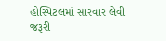હોસ્પિટલમાં સારવાર લેવી જરૂરી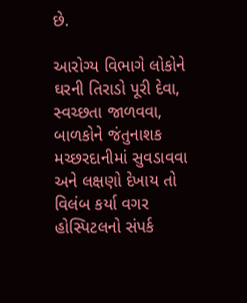છે.

આરોગ્ય વિભાગે લોકોને ઘરની તિરાડો પૂરી દેવા, સ્વચ્છતા જાળવવા, બાળકોને જંતુનાશક મચ્છરદાનીમાં સુવડાવવા અને લક્ષણો દેખાય તો વિલંબ કર્યા વગર હોસ્પિટલનો સંપર્ક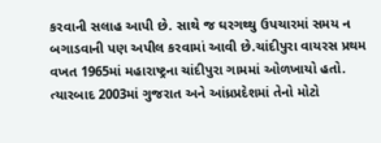કરવાની સલાહ આપી છે. સાથે જ ઘરગથ્થુ ઉપચારમાં સમય ન બગાડવાની પણ અપીલ કરવામાં આવી છે.ચાંદીપુરા વાયરસ પ્રથમ વખત 1965માં મહારાષ્ટ્રના ચાંદીપુરા ગામમાં ઓળખાયો હતો. ત્યારબાદ 2003માં ગુજરાત અને આંધ્રપ્રદેશમાં તેનો મોટો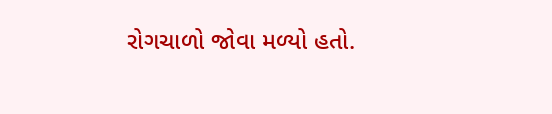રોગચાળો જોવા મળ્યો હતો.